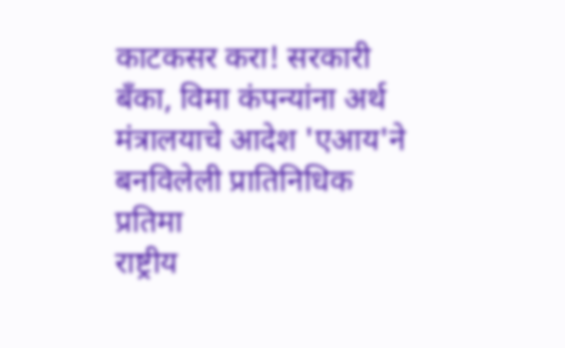काटकसर करा! सरकारी बँका, विमा कंपन्यांना अर्थ मंत्रालयाचे आदेश 'एआय'ने बनविलेली प्रातिनिधिक प्रतिमा
राष्ट्रीय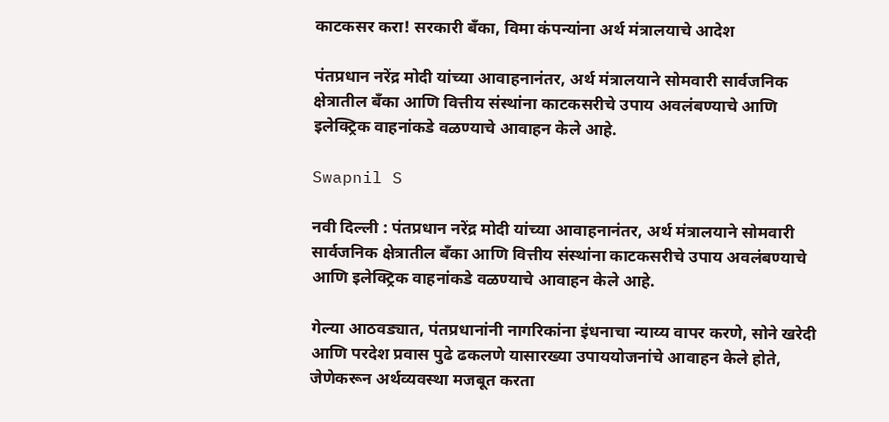काटकसर करा! सरकारी बँका, विमा कंपन्यांना अर्थ मंत्रालयाचे आदेश

पंतप्रधान नरेंद्र मोदी यांच्या आवाहनानंतर, अर्थ मंत्रालयाने सोमवारी सार्वजनिक क्षेत्रातील बँका आणि वित्तीय संस्थांना काटकसरीचे उपाय अवलंबण्याचे आणि इलेक्ट्रिक वाहनांकडे वळण्याचे आवाहन केले आहे.

Swapnil S

नवी दिल्ली : पंतप्रधान नरेंद्र मोदी यांच्या आवाहनानंतर, अर्थ मंत्रालयाने सोमवारी सार्वजनिक क्षेत्रातील बँका आणि वित्तीय संस्थांना काटकसरीचे उपाय अवलंबण्याचे आणि इलेक्ट्रिक वाहनांकडे वळण्याचे आवाहन केले आहे.

गेल्या आठवड्यात, पंतप्रधानांनी नागरिकांना इंधनाचा न्याय्य वापर करणे, सोने खरेदी आणि परदेश प्रवास पुढे ढकलणे यासारख्या उपाययोजनांचे आवाहन केले होते, जेणेकरून अर्थव्यवस्था मजबूत करता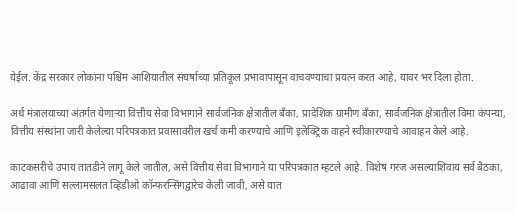येईल. केंद्र सरकार लोकांना पश्चिम आशियातील संघर्षाच्या प्रतिकूल प्रभावापासून वाचवण्याचा प्रयत्न करत आहे, यावर भर दिला होता.

अर्थ मंत्रालयाच्या अंतर्गत येणाऱ्या वित्तीय सेवा विभागाने सार्वजनिक क्षेत्रातील बँका, प्रादेशिक ग्रामीण बँका, सार्वजनिक क्षेत्रातील विमा कंपन्या, वित्तीय संस्थांना जारी केलेल्या परिपत्रकात प्रवासावरील खर्च कमी करण्याचे आणि इलेक्ट्रिक वाहने स्वीकारण्याचे आवाहन केले आहे.

काटकसरीचे उपाय तातडीने लागू केले जातील, असे वित्तीय सेवा विभागाने या परिपत्रकात म्हटले आहे. विशेष गरज असल्याशिवाय सर्व बैठका, आढावा आणि सल्लामसलत व्हिडीओ कॉन्फरन्सिंगद्वारेच केली जावी, असे यात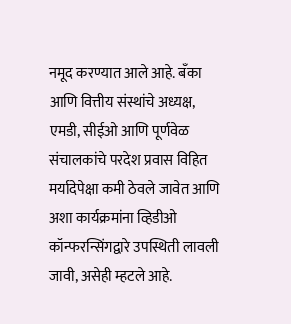नमूद करण्यात आले आहे. बँका आणि वित्तीय संस्थांचे अध्यक्ष, एमडी, सीईओ आणि पूर्णवेळ संचालकांचे परदेश प्रवास विहित मर्यादेपेक्षा कमी ठेवले जावेत आणि अशा कार्यक्रमांना व्हिडीओ कॉन्फरन्सिंगद्वारे उपस्थिती लावली जावी, असेही म्हटले आहे.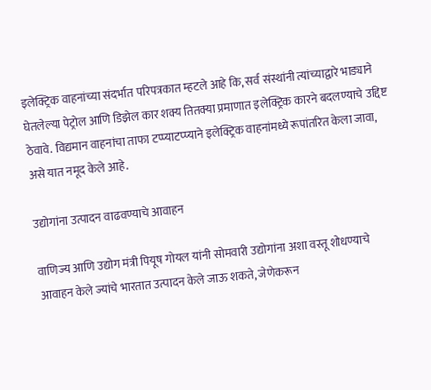इलेक्ट्रिक वाहनांच्या संदर्भात परिपत्रकात म्हटले आहे कि, सर्व संस्थांनी त्यांच्याद्वारे भाड्याने घेतलेल्या पेट्रोल आणि डिझेल कार शक्य तितक्या प्रमाणात इलेक्ट्रिक कारने बदलण्याचे उद्दिष्ट ठेवावे. विद्यमान वाहनांचा ताफा टप्प्याटप्प्याने इलेक्ट्रिक वाहनांमध्ये रूपांतरित केला जावा, असे यात नमूद केले आहे.

उद्योगांना उत्पादन वाढवण्याचे आवाहन

वाणिज्य आणि उद्योग मंत्री पियूष गोयल यांनी सोमवारी उद्योगांना अशा वस्तू शोधण्याचे आवाहन केले ज्यांचे भारतात उत्पादन केले जाऊ शकते, जेणेकरून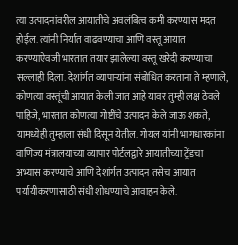त्या उत्पादनांवरील आयातीचे अवलंबित्व कमी करण्यास मदत होईल. त्यांनी निर्यात वाढवण्याचा आणि वस्तू आयात करण्याऐवजी भारतात तयार झालेल्या वस्तू खरेदी करण्याचा सल्लाही दिला. देशांर्गत व्यापाऱ्यांना संबोधित करताना ते म्हणाले, कोणत्या वस्तूंची आयात केली जात आहे यावर तुम्ही लक्ष ठेवले पाहिजे, भारतात कोणत्या गोष्टींचे उत्पादन केले जाऊ शकते, यामध्येही तुम्हाला संधी दिसून येतील. गोयल यांनी भागधारकांना वाणिज्य मंत्रालयाच्या व्यापार पोर्टलद्वारे आयातीच्या ट्रेंडचा अभ्यास करण्याचे आणि देशांर्गत उत्पादन तसेच आयात पर्यायीकरणासाठी संधी शोधण्याचे आवाहन केले.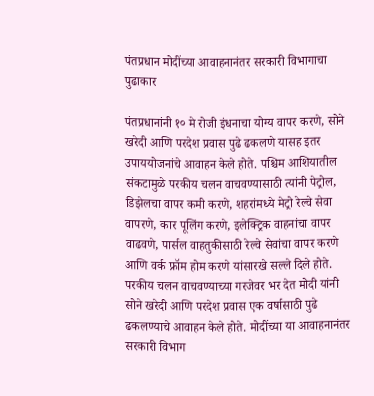पंतप्रधान मोदींच्या आवाहनानंतर सरकारी विभागाचा पुढाकार

पंतप्रधानांनी १० मे रोजी इंधनाचा योग्य वापर करणे, सोने खरेदी आणि परदेश प्रवास पुढे ढकलणे यासह इतर उपाययोजनांचे आवाहन केले होते. पश्चिम आशियातील संकटामुळे परकीय चलन वाचवण्यासाठी त्यांनी पेट्रोल, डिझेलचा वापर कमी करणे, शहरांमध्ये मेट्रो रेल्वे सेवा वापरणे, कार पूलिंग करणे, इलेक्ट्रिक वाहनांचा वापर वाढवणे, पार्सल वाहतुकीसाठी रेल्वे सेवांचा वापर करणे आणि वर्क फ्रॉम होम करणे यांसारखे सल्ले दिले होते. परकीय चलन वाचवण्याच्या गरजेवर भर देत मोदी यांनी सोने खरेदी आणि परदेश प्रवास एक वर्षासाठी पुढे ढकलण्याचे आवाहन केले होते. मोदींच्या या आवाहनानंतर सरकारी विभाग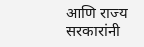आणि राज्य सरकारांनी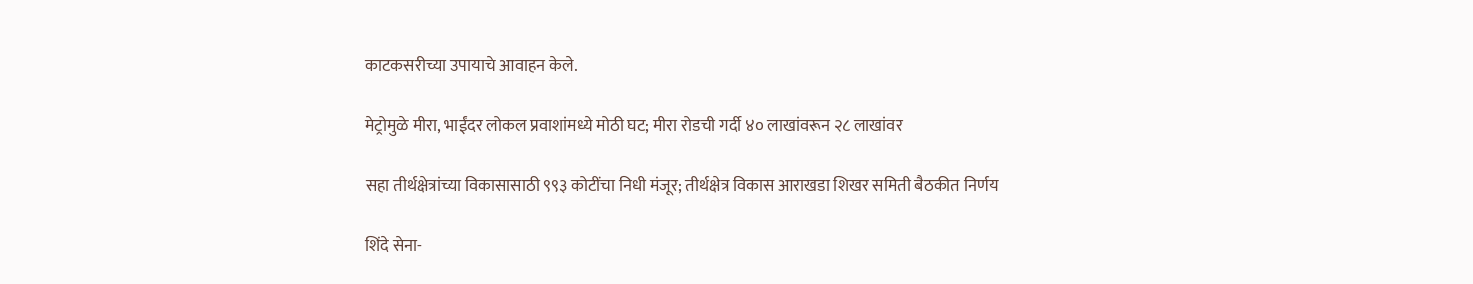काटकसरीच्या उपायाचे आवाहन केले.

मेट्रोमुळे मीरा, भाईंदर लोकल प्रवाशांमध्ये मोठी घट; मीरा रोडची गर्दी ४० लाखांवरून २८ लाखांवर

सहा तीर्थक्षेत्रांच्या विकासासाठी ९९३ कोटींचा निधी मंजूर; तीर्थक्षेत्र विकास आराखडा शिखर समिती बैठकीत निर्णय

शिंदे सेना-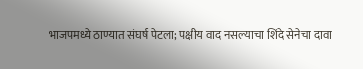भाजपमध्ये ठाण्यात संघर्ष पेटला; पक्षीय वाद नसल्याचा शिंदे सेनेचा दावा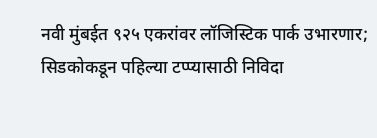नवी मुंबईत ९२५ एकरांवर लॉजिस्टिक पार्क उभारणार; सिडकोकडून पहिल्या टप्प्यासाठी निविदा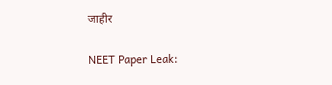जाहीर

NEET Paper Leak: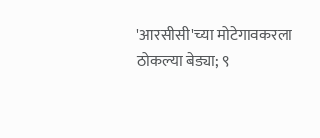'आरसीसी'च्या मोटेगावकरला ठोकल्या बेड्या; ९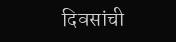दिवसांची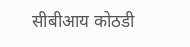सीबीआय कोठडी